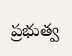ప్రభుత్వ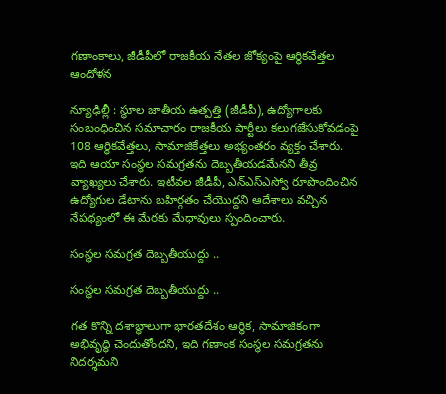గణాంకాలు, జీడీపీలో రాజకీయ నేతల జోక్యంపై ఆర్థికవేత్తల ఆందోళన

న్యూఢిల్లీ : స్థూల జాతీయ ఉత్పత్తి (జీడీపీ), ఉద్యోగాలకు సంబంధించిన సమాచారం రాజకీయ పార్టీలు కలుగజేసుకోవడంపై 108 ఆర్థికవేత్తలు, సామాజికేత్తలు అభ్యంతరం వ్యక్తం చేశారు. ఇది ఆయా సంస్థల సమగ్రతను దెబ్బతీయడమేనని తీవ్ర వ్యాఖ్యలు చేశారు. ఇటీవల జీడీపీ, ఎన్ఎస్ఎస్వో రూపొందించిన ఉద్యోగుల డేటాను బహిర్గతం చేయొద్దని ఆదేశాలు వచ్చిన నేపథ్యంలో ఈ మేరకు మేధావులు స్పందించారు.

సంస్థల సమగ్రత దెబ్బతీయుద్దు ..

సంస్థల సమగ్రత దెబ్బతీయుద్దు ..

గత కొన్ని దశాబ్ధాలుగా భారతదేశం ఆర్థిక, సామాజికంగా అభివృద్ధి చెందుతోందని, ఇది గణాంక సంస్థల సమగ్రతను నిదర్శమని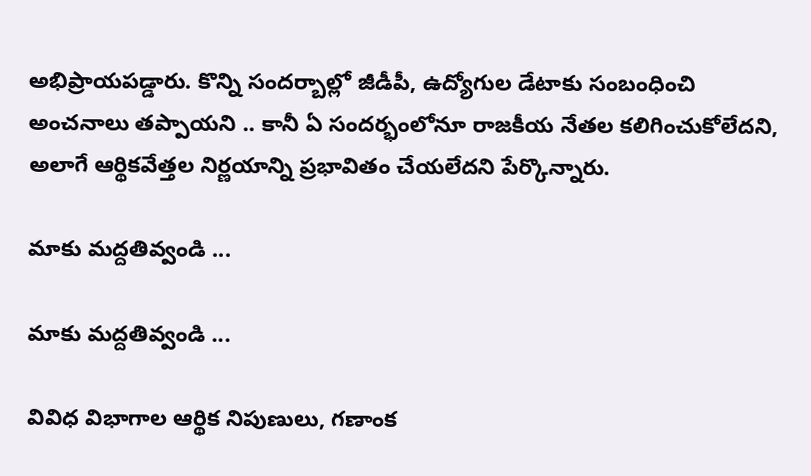అభిప్రాయపడ్డారు. కొన్ని సందర్బాల్లో జీడీపీ, ఉద్యోగుల డేటాకు సంబంధించి అంచనాలు తప్పాయని .. కానీ ఏ సందర్భంలోనూ రాజకీయ నేతల కలిగించుకోలేదని, అలాగే ఆర్థికవేత్తల నిర్ణయాన్ని ప్రభావితం చేయలేదని పేర్కొన్నారు.

మాకు మద్దతివ్వండి ...

మాకు మద్దతివ్వండి ...

వివిధ విభాగాల ఆర్థిక నిపుణులు, గణాంక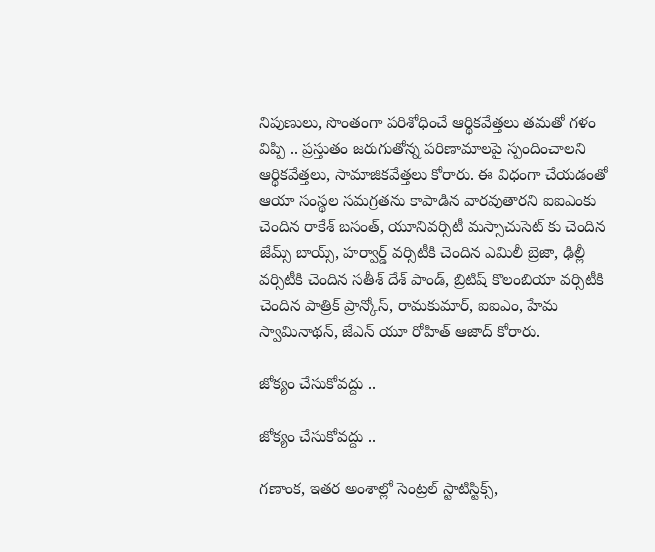నిపుణులు, సొంతంగా పరిశోధించే ఆర్థికవేత్తలు తమతో గళం విప్పి .. ప్రస్తుతం జరుగుతోన్న పరిణామాలపై స్పందించాలని ఆర్థికవేత్తలు, సామాజికవేత్తలు కోరారు. ఈ విధంగా చేయడంతో ఆయా సంస్థల సమగ్రతను కాపాడిన వారవుతారని ఐఐఎంకు చెందిన రాకేశ్ బసంత్, యూనివర్సిటీ మస్సాచుసెట్ కు చెందిన జేమ్స్ బాయ్స్, హర్వార్డ్ వర్సిటీకి చెందిన ఎమిలీ బ్రెజా, ఢిల్లీ వర్సిటీకి చెందిన సతీశ్ దేశ్ పాండ్, బ్రిటిష్ కొలంబియా వర్సిటీకి చెందిన పాత్రిక్ ప్రాన్కోస్, రామకుమార్, ఐఐఎం, హేమ స్వామినాథన్, జేఎన్ యూ రోహిత్ ఆజాద్ కోరారు.

జోక్యం చేసుకోవద్దు ..

జోక్యం చేసుకోవద్దు ..

గణాంక, ఇతర అంశాల్లో సెంట్రల్ స్టాటిస్టిక్స్,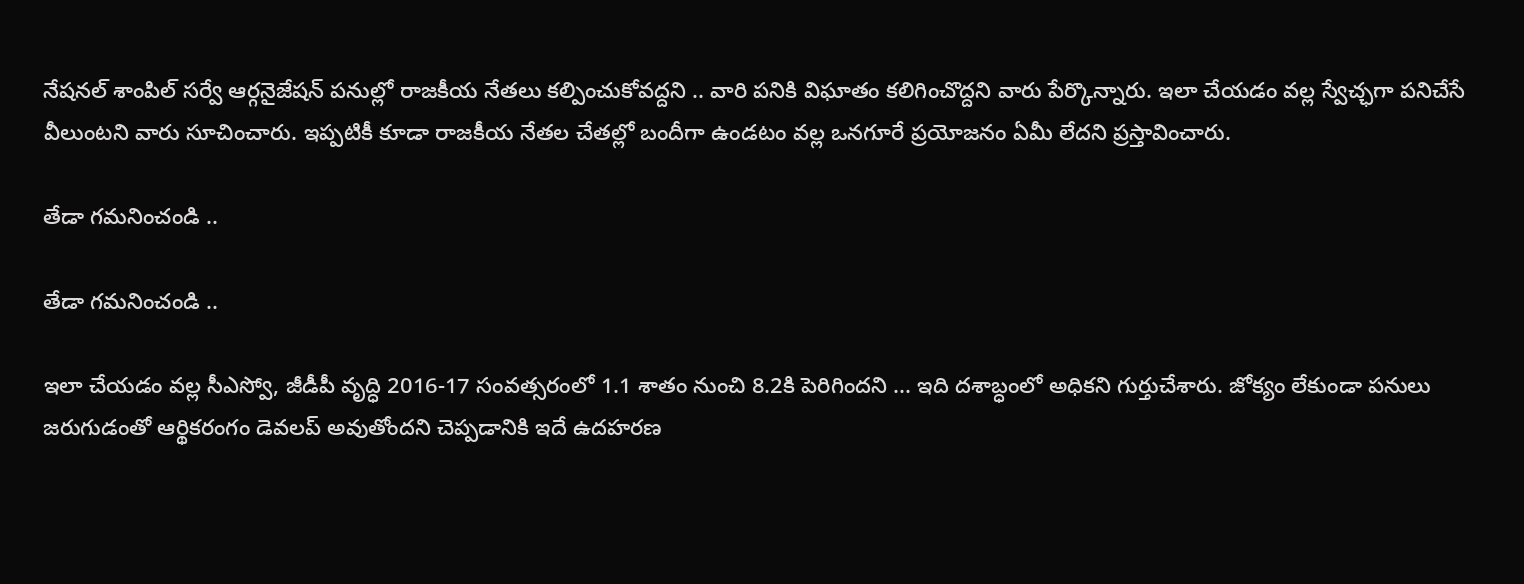నేషనల్ శాంపిల్ సర్వే ఆర్గనైజేషన్ పనుల్లో రాజకీయ నేతలు కల్పించుకోవద్దని .. వారి పనికి విఘాతం కలిగించొద్దని వారు పేర్కొన్నారు. ఇలా చేయడం వల్ల స్వేచ్ఛగా పనిచేసే వీలుంటని వారు సూచించారు. ఇప్పటికీ కూడా రాజకీయ నేతల చేతల్లో బందీగా ఉండటం వల్ల ఒనగూరే ప్రయోజనం ఏమీ లేదని ప్రస్తావించారు.

తేడా గమనించండి ..

తేడా గమనించండి ..

ఇలా చేయడం వల్ల సీఎస్వో, జీడీపీ వృద్ధి 2016-17 సంవత్సరంలో 1.1 శాతం నుంచి 8.2కి పెరిగిందని ... ఇది దశాబ్ధంలో అధికని గుర్తుచేశారు. జోక్యం లేకుండా పనులు జరుగుడంతో ఆర్థికరంగం డెవలప్ అవుతోందని చెప్పడానికి ఇదే ఉదహరణ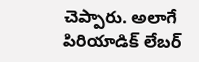చెప్పారు. అలాగే పిరియాడిక్ లేబర్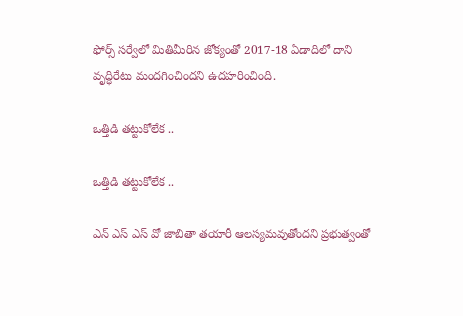ఫోర్స్ సర్వేలో మితిమీరిన జోక్యంతో 2017-18 ఏడాదిలో దాని వృద్ధిరేటు మందగించిందని ఉదహరించింది.

ఒత్తిడి తట్టుకోలేక ..

ఒత్తిడి తట్టుకోలేక ..

ఎన్ ఎస్ ఎస్ వో జాబితా తయారీ ఆలస్యమవుతోందని ప్రభుత్వంతో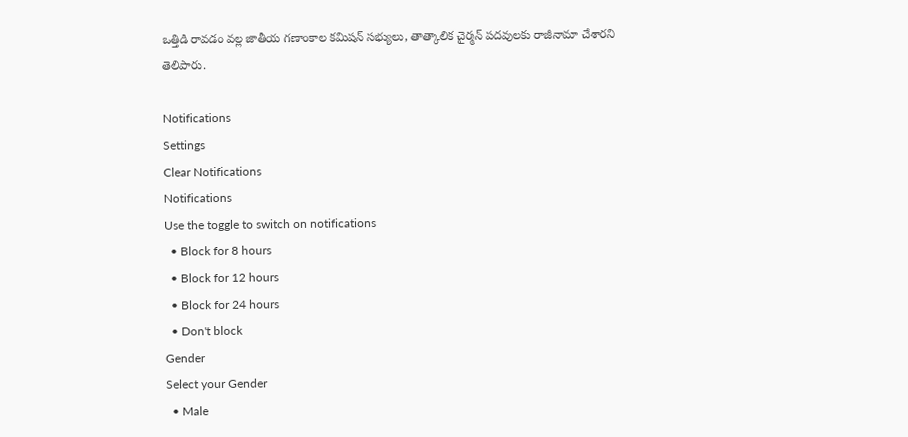ఒత్తిడి రావడం వల్ల జాతీయ గణాంకాల కమిషన్ సభ్యులు, తాత్కాలిక చైర్మన్ పదవులకు రాజీనామా చేశారని తెలిపారు.

Notifications
Settings
Clear Notifications
Notifications
Use the toggle to switch on notifications
  • Block for 8 hours
  • Block for 12 hours
  • Block for 24 hours
  • Don't block
Gender
Select your Gender
  • Male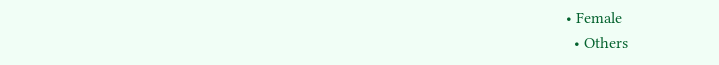• Female
  • Others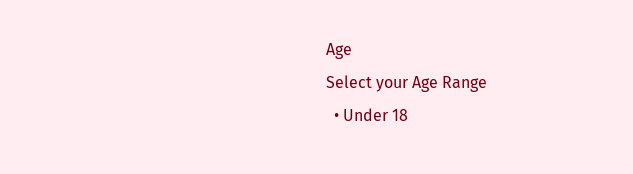Age
Select your Age Range
  • Under 18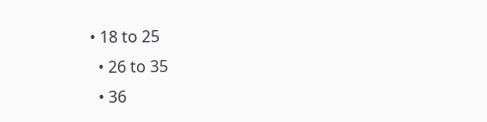• 18 to 25
  • 26 to 35
  • 36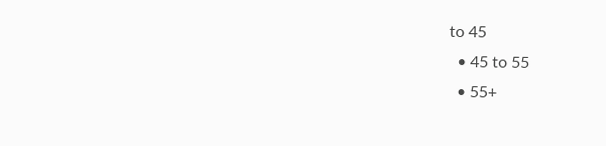to 45
  • 45 to 55
  • 55+